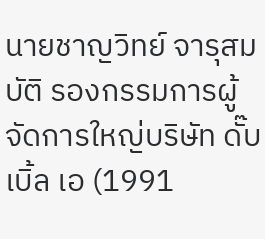นายชาญวิทย์ จารุสมบัติ รองกรรมการผู้จัดการใหญ่บริษัท ดั๊บเบิ้ล เอ (1991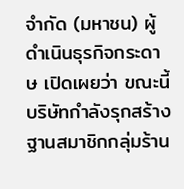จำกัด (มหาชน) ผู้ดำเนินธุรกิจกระดาษ เปิดเผยว่า ขณะนี้บริษัทกำลังรุกสร้างฐานสมาชิกกลุ่มร้าน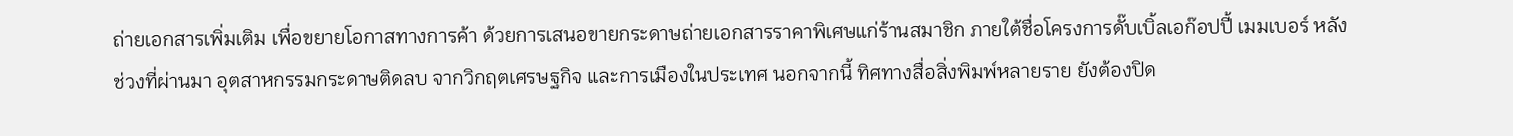ถ่ายเอกสารเพิ่มเติม เพื่อขยายโอกาสทางการค้า ด้วยการเสนอขายกระดาษถ่ายเอกสารราคาพิเศษแก่ร้านสมาชิก ภายใต้ชื่อโครงการดั๊บเบิ้ลเอก๊อปปี้ เมมเบอร์ หลังช่วงที่ผ่านมา อุตสาหกรรมกระดาษติดลบ จากวิกฤตเศรษฐกิจ และการเมืองในประเทศ นอกจากนี้ ทิศทางสื่อสิ่งพิมพ์หลายราย ยังต้องปิด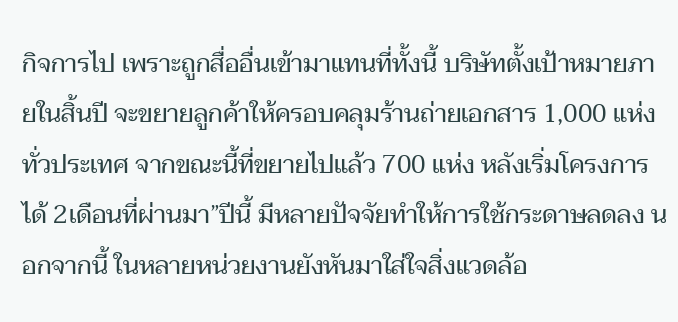กิจการไป เพราะถูกสื่ออื่นเข้ามาแทนที่ทั้งนี้ บริษัทตั้งเป้าหมายภายในสิ้นปี จะขยายลูกค้าให้ครอบคลุมร้านถ่ายเอกสาร 1,000 แห่ง ทั่วประเทศ จากขณะนี้ที่ขยายไปแล้ว 700 แห่ง หลังเริ่มโครงการได้ 2เดือนที่ผ่านมา”ปีนี้ มีหลายปัจจัยทำให้การใช้กระดาษลดลง นอกจากนี้ ในหลายหน่วยงานยังหันมาใส่ใจสิ่งแวดล้อ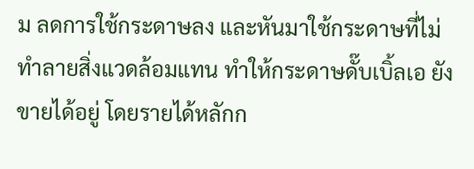ม ลดการใช้กระดาษลง และหันมาใช้กระดาษที่ไม่ทำลายสิ่งแวดล้อมแทน ทำให้กระดาษดั๊บเบิ้ลเอ ยังขายได้อยู่ โดยรายได้หลักก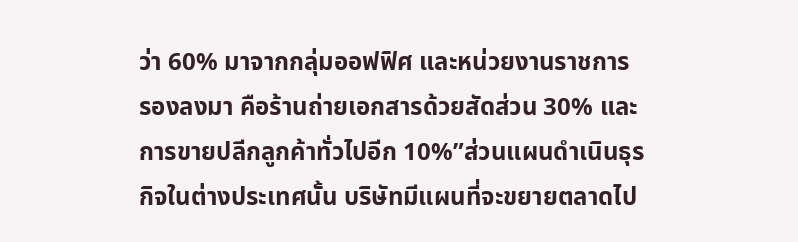ว่า 60% มาจากกลุ่มออฟฟิศ และหน่วยงานราชการ รองลงมา คือร้านถ่ายเอกสารด้วยสัดส่วน 30% และการขายปลีกลูกค้าทั่วไปอีก 10%”ส่วนแผนดำเนินธุรกิจในต่างประเทศนั้น บริษัทมีแผนที่จะขยายตลาดไป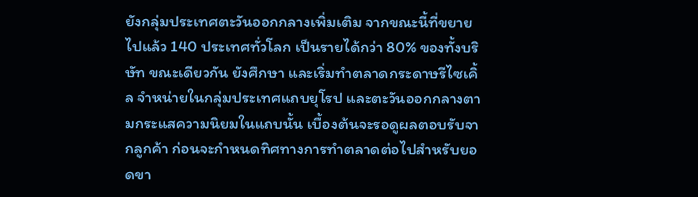ยังกลุ่มประเทศตะวันออกกลางเพิ่มเติม จากขณะนี้ที่ขยายไปแล้ว 140 ประเทศทั่วโลก เป็นรายได้กว่า 80% ของทั้งบริษัท ขณะเดียวกัน ยังศึกษา และเริ่มทำตลาดกระดาษรีไซเคิ้ล จำหน่ายในกลุ่มประเทศแถบยุโรป และตะวันออกกลางตามกระแสความนิยมในแถบนั้น เบื้องต้นจะรอดูผลตอบรับจากลูกค้า ก่อนจะกำหนดทิศทางการทำตลาดต่อไปสำหรับยอดขา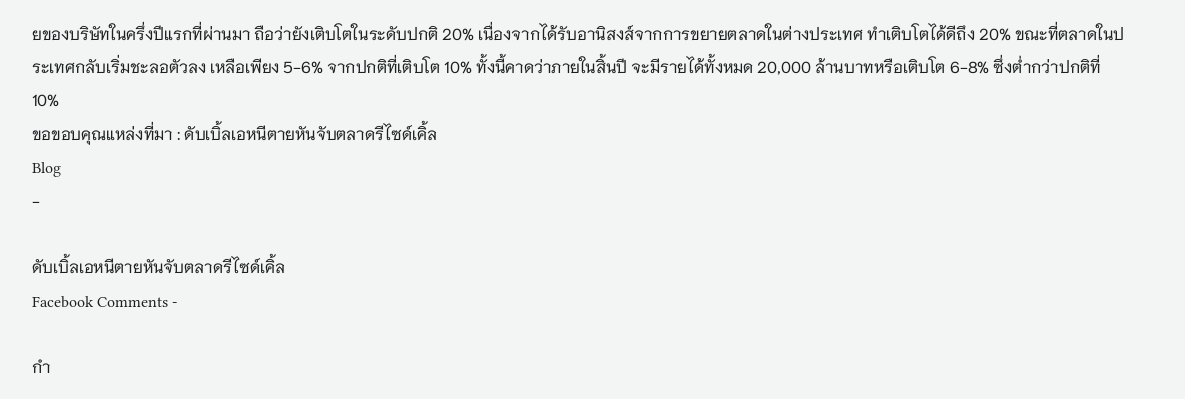ยของบริษัทในครึ่งปีแรกที่ผ่านมา ถือว่ายังเติบโตในระดับปกติ 20% เนื่องจากได้รับอานิสงส์จากการขยายตลาดในต่างประเทศ ทำเติบโตได้ดีถึง 20% ขณะที่ตลาดในประเทศกลับเริ่มชะลอตัวลง เหลือเพียง 5-6% จากปกติที่เติบโต 10% ทั้งนี้คาดว่าภายในสิ้นปี จะมีรายได้ทั้งหมด 20,000 ล้านบาทหรือเติบโต 6-8% ซึ่งต่ำกว่าปกติที่ 10%
ขอขอบคุณแหล่งที่มา : ดับเบิ้ลเอหนีตายหันจับตลาดรีไซด์เคิ้ล
Blog
-

ดับเบิ้ลเอหนีตายหันจับตลาดรีไซด์เคิ้ล
Facebook Comments -

กำ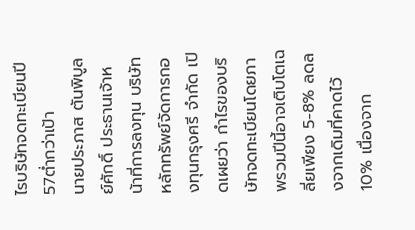ไรบริษัทจดทะเบียนปี57ต่ำกว่าเป้า
นายประภาส ตันพิบูลย์ศักดิ์ ประธานเจ้าหน้าที่การลงทุน บริษัทหลักทรัพย์จัดการกองทุนกรุงศรี จำกัด เปิดเผยว่า กำไรของบริษัทจดทะเบียนโดยภาพรวมปีนี้อาจเติบโตเฉลี่ยเพียง 5-8% ลดลงจากเดิมที่คาดไว้10% เนื่องจาก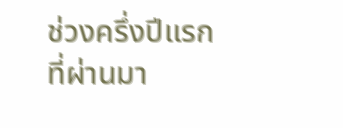ช่วงครึ่งปีแรกที่ผ่านมา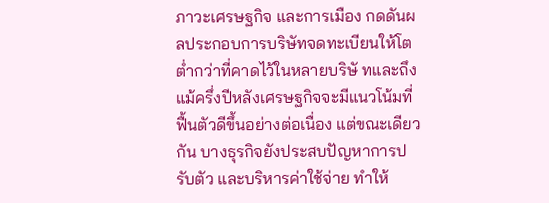ภาวะเศรษฐกิจ และการเมือง กดดันผลประกอบการบริษัทจดทะเบียนให้โตต่ำกว่าที่คาดไว้ในหลายบริษั ทและถึงแม้ครึ่งปีหลังเศรษฐกิจจะมีแนวโน้มที่ฟื้นตัวดีขึ้นอย่างต่อเนื่อง แต่ขณะเดียวกัน บางธุรกิจยังประสบปัญหาการปรับตัว และบริหารค่าใช้จ่าย ทำให้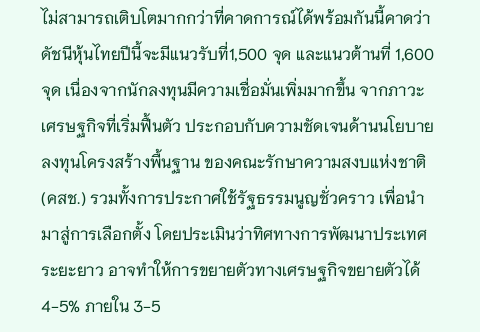ไม่สามารถเติบโตมากกว่าที่คาดการณ์ได้พร้อมกันนี้คาดว่าดัชนีหุ้นไทยปีนี้จะมีแนวรับที่1,500 จุด และแนวต้านที่ 1,600 จุด เนื่องจากนักลงทุนมีความเชื่อมั่นเพิ่มมากขึ้น จากภาวะเศรษฐกิจที่เริ่มฟื้นตัว ประกอบกับความชัดเจนด้านนโยบายลงทุนโครงสร้างพื้นฐาน ของคณะรักษาความสงบแห่งชาติ (คสช.) รวมทั้งการประกาศใช้รัฐธรรมนูญชั่วคราว เพื่อนำมาสู่การเลือกตั้ง โดยประเมินว่าทิศทางการพัฒนาประเทศระยะยาว อาจทำให้การขยายตัวทางเศรษฐกิจขยายตัวได้ 4-5% ภายใน 3-5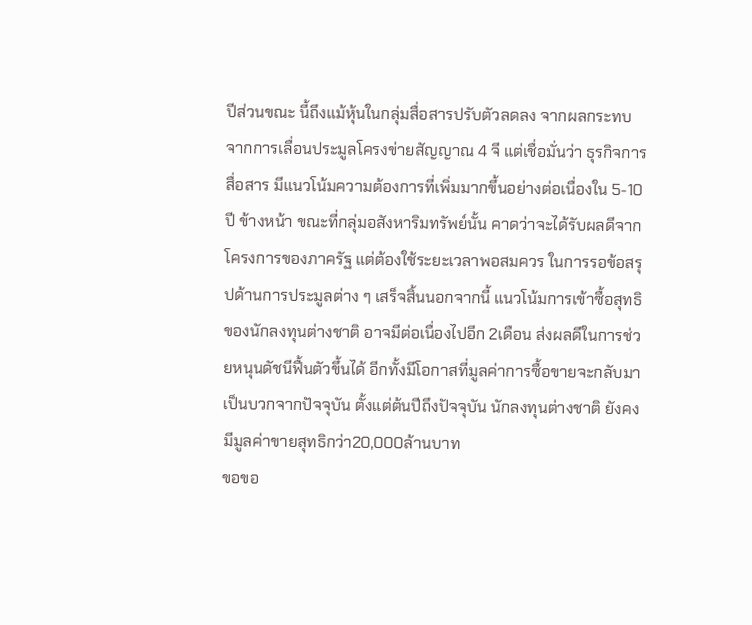ปีส่วนขณะ นี้ถึงแม้หุ้นในกลุ่มสื่อสารปรับตัวลดลง จากผลกระทบจากการเลื่อนประมูลโครงข่ายสัญญาณ 4 จี แต่เชื่อมั่นว่า ธุรกิจการสื่อสาร มีแนวโน้มความต้องการที่เพิ่มมากขึ้นอย่างต่อเนื่องใน 5-10 ปี ข้างหน้า ขณะที่กลุ่มอสังหาริมทรัพย์นั้น คาดว่าจะได้รับผลดีจากโครงการของภาครัฐ แต่ต้องใช้ระยะเวลาพอสมควร ในการรอข้อสรุปด้านการประมูลต่าง ๆ เสร็จสิ้นนอกจากนี้ แนวโน้มการเข้าซื้อสุทธิของนักลงทุนต่างชาติ อาจมีต่อเนื่องไปอีก 2เดือน ส่งผลดีในการช่วยหนุนดัชนีฟื้นตัวขึ้นได้ อีกทั้งมีโอกาสที่มูลค่าการซื้อขายจะกลับมาเป็นบวกจากปัจจุบัน ตั้งแต่ต้นปีถึงปัจจุบัน นักลงทุนต่างชาติ ยังคงมีมูลค่าขายสุทธิกว่า20,000ล้านบาท
ขอขอ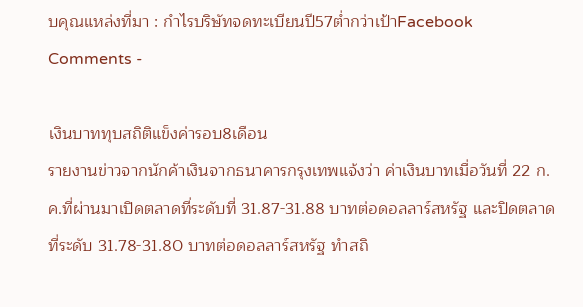บคุณแหล่งที่มา : กำไรบริษัทจดทะเบียนปี57ต่ำกว่าเป้าFacebook Comments -

เงินบาททุบสถิติแข็งค่ารอบ8เดือน
รายงานข่าวจากนักค้าเงินจากธนาคารกรุงเทพแจ้งว่า ค่าเงินบาทเมื่อวันที่ 22 ก.ค.ที่ผ่านมาเปิดตลาดที่ระดับที่ 31.87-31.88 บาทต่อดอลลาร์สหรัฐ และปิดตลาดที่ระดับ 31.78-31.80 บาทต่อดอลลาร์สหรัฐ ทำสถิ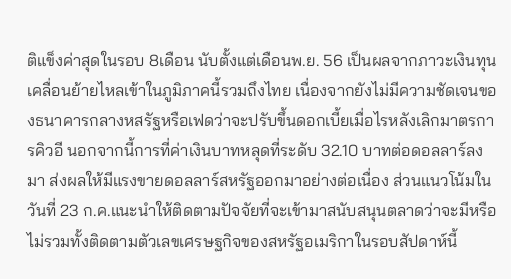ติแข็งค่าสุดในรอบ 8เดือน นับตั้งแต่เดือนพ.ย. 56 เป็นผลจากภาวะเงินทุนเคลื่อนย้ายไหลเข้าในภูมิภาคนี้รวมถึงไทย เนื่องจากยังไม่มีความชัดเจนของธนาคารกลางหสรัฐหรือเฟดว่าจะปรับขึ้นดอกเบี้ยเมื่อไรหลังเลิกมาตรการคิวอี นอกจากนี้การที่ค่าเงินบาทหลุดที่ระดับ 32.10 บาทต่อดอลลาร์ลงมา ส่งผลให้มีแรงขายดอลลาร์สหรัฐออกมาอย่างต่อเนื่อง ส่วนแนวโน้มในวันที่ 23 ก.ค.แนะนำให้ติดตามปัจจัยที่จะเข้ามาสนับสนุนตลาดว่าจะมีหรือไม่รวมทั้งติดตามตัวเลขเศรษฐกิจของสหรัฐอเมริกาในรอบสัปดาห์นี้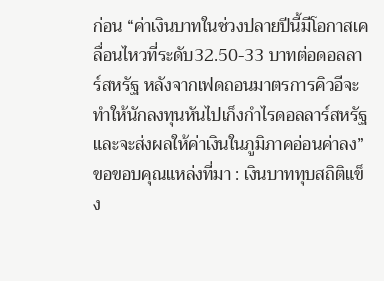ก่อน “ค่าเงินบาทในช่วงปลายปีนี้มีโอกาสเคลื่อนไหวที่ระดับ32.50-33 บาทต่อดอลลาร์สหรัฐ หลังจากเฟดถอนมาตรการคิวอีจะทำให้นักลงทุนหันไปเก็งกำไรดอลลาร์สหรัฐและจะส่งผลให้ค่าเงินในภูมิภาคอ่อนค่าลง”
ขอขอบคุณแหล่งที่มา : เงินบาททุบสถิติแข็ง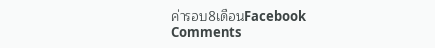ค่ารอบ8เดือนFacebook Comments